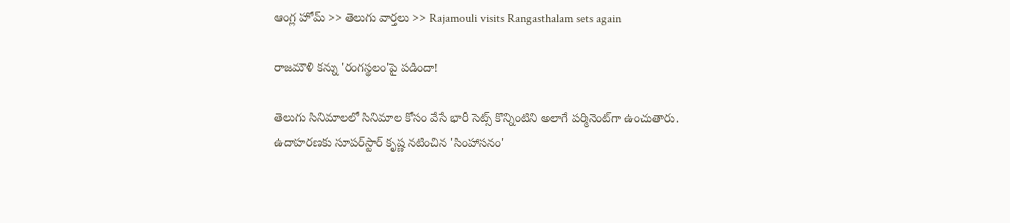ఆంగ్ల హోమ్ >> తెలుగు వార్తలు >> Rajamouli visits Rangasthalam sets again

రాజమౌళి కన్ను 'రంగస్థలం'పై పడిందా!

తెలుగు సినిమాలలో సినిమాల కోసం వేసే భారీ సెట్స్‌ కొన్నింటిని అలాగే పర్మినెంట్‌గా ఉంచుతారు. ఉదాహరణకు సూపర్‌స్టార్‌ కృష్ణ నటించిన 'సింహాసనం'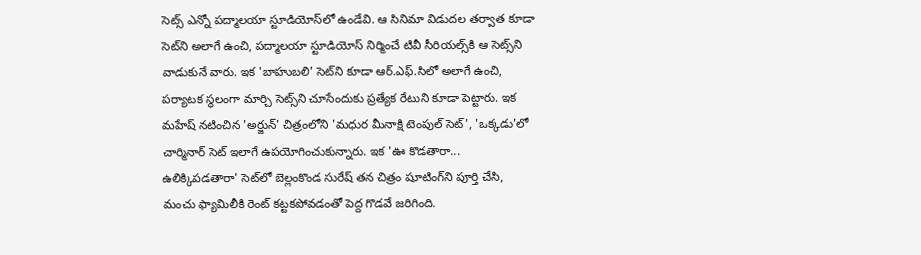సెట్స్‌ ఎన్నో పద్మాలయా స్టూడియోస్‌లో ఉండేవి. ఆ సినిమా విడుదల తర్వాత కూడా సెట్‌ని అలాగే ఉంచి, పద్మాలయా స్టూడియోస్‌ నిర్మించే టివీ సీరియల్స్‌కి ఆ సెట్స్‌ని వాడుకునే వారు. ఇక 'బాహుబలి' సెట్‌ని కూడా ఆర్‌.ఎఫ్‌.సిలో అలాగే ఉంచి, పర్యాటక స్థలంగా మార్చి సెట్స్‌ని చూసేందుకు ప్రత్యేక రేటుని కూడా పెట్టారు. ఇక మహేష్‌ నటించిన 'అర్జున్‌' చిత్రంలోని 'మధుర మీనాక్షి టెంపుల్‌ సెట్‌', 'ఒక్కడు'లో చార్మినార్‌ సెట్‌ ఇలాగే ఉపయోగించుకున్నారు. ఇక 'ఊ కొడతారా... ఉలిక్కిపడతారా' సెట్‌లో బెల్లంకొండ సురేష్‌ తన చిత్రం షూటింగ్‌ని పూర్తి చేసి, మంచు ఫ్యామిలీకి రెంట్‌ కట్టకపోవడంతో పెద్ద గొడవే జరిగింది.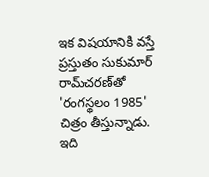ఇక విషయానికి వస్తే ప్రస్తుతం సుకుమార్‌ రామ్‌చరణ్‌తో 'రంగస్థలం 1985' చిత్రం తీస్తున్నాడు. ఇది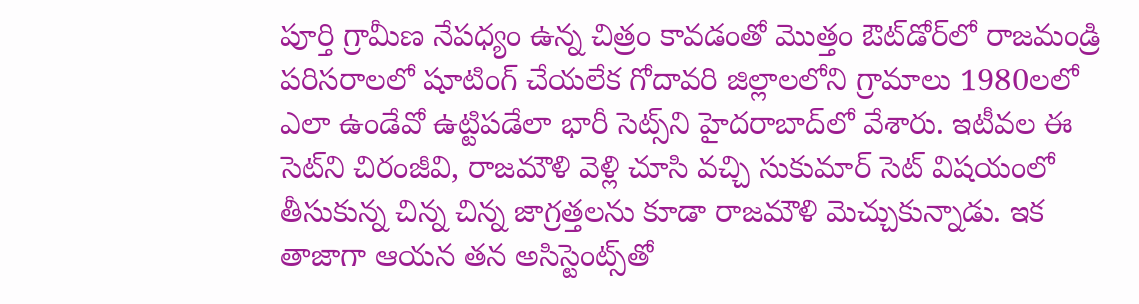పూర్తి గ్రామీణ నేపధ్యం ఉన్న చిత్రం కావడంతో మొత్తం ఔట్‌డోర్‌లో రాజమండ్రి పరిసరాలలో షూటింగ్‌ చేయలేక గోదావరి జిల్లాలలోని గ్రామాలు 1980లలో ఎలా ఉండేవో ఉట్టిపడేలా భారీ సెట్స్‌ని హైదరాబాద్‌లో వేశారు. ఇటీవల ఈ సెట్‌ని చిరంజీవి, రాజమౌళి వెళ్లి చూసి వచ్చి సుకుమార్‌ సెట్‌ విషయంలో తీసుకున్న చిన్న చిన్న జాగ్రత్తలను కూడా రాజమౌళి మెచ్చుకున్నాడు. ఇక తాజాగా ఆయన తన అసిస్టెంట్స్‌తో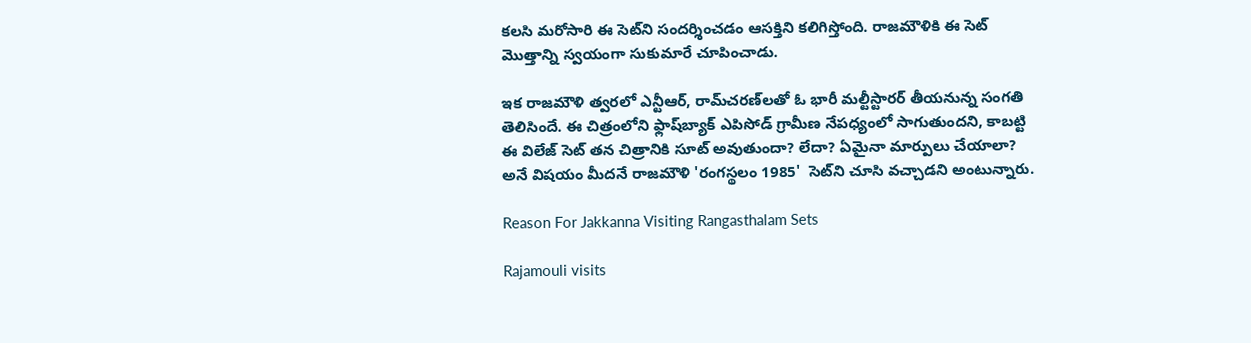కలసి మరోసారి ఈ సెట్‌ని సందర్శించడం ఆసక్తిని కలిగిస్తోంది. రాజమౌళికి ఈ సెట్‌ మొత్తాన్ని స్వయంగా సుకుమారే చూపించాడు.

ఇక రాజమౌళి త్వరలో ఎన్టీఆర్‌, రామ్‌చరణ్‌లతో ఓ భారీ మల్టీస్టారర్‌ తీయనున్న సంగతి తెలిసిందే. ఈ చిత్రంలోని ఫ్లాష్‌బ్యాక్‌ ఎపిసోడ్‌ గ్రామీణ నేపధ్యంలో సాగుతుందని, కాబట్టి ఈ విలేజ్‌ సెట్‌ తన చిత్రానికి సూట్‌ అవుతుందా? లేదా? ఏమైనా మార్పులు చేయాలా? అనే విషయం మీదనే రాజమౌళి 'రంగస్థలం 1985'  సెట్‌ని చూసి వచ్చాడని అంటున్నారు.

Reason For Jakkanna Visiting Rangasthalam Sets

Rajamouli visits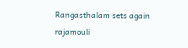Rangasthalam sets again
rajamouli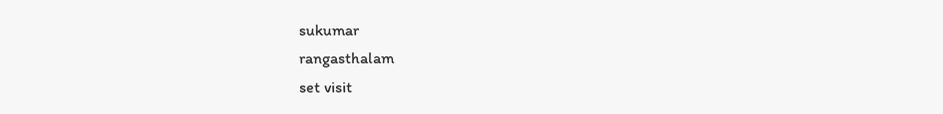sukumar
rangasthalam
set visit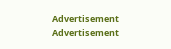Advertisement
Advertisement